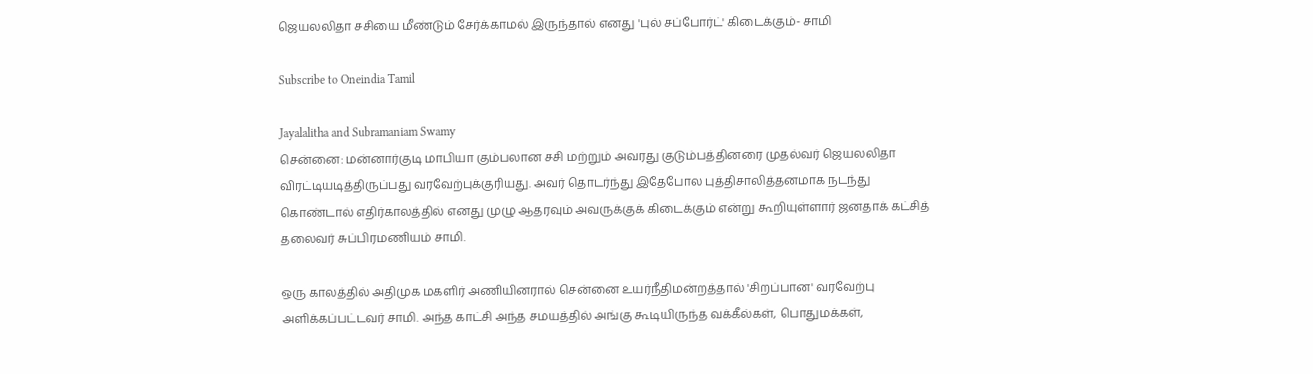ஜெயலலிதா சசியை மீண்டும் சேர்க்காமல் இருந்தால் எனது 'புல் சப்போர்ட்' கிடைக்கும்- சாமி

Subscribe to Oneindia Tamil

Jayalalitha and Subramaniam Swamy
சென்னை: மன்னார்குடி மாபியா கும்பலான சசி மற்றும் அவரது குடும்பத்தினரை முதல்வர் ஜெயலலிதா விரட்டியடித்திருப்பது வரவேற்புக்குரியது. அவர் தொடர்ந்து இதேபோல புத்திசாலித்தனமாக நடந்து கொண்டால் எதிர்காலத்தில் எனது முழு ஆதரவும் அவருக்குக் கிடைக்கும் என்று கூறியுள்ளார் ஜனதாக் கட்சித் தலைவர் சுப்பிரமணியம் சாமி.

ஒரு காலத்தில் அதிமுக மகளிர் அணியினரால் சென்னை உயர்நீதிமன்றத்தால் 'சிறப்பான' வரவேற்பு அளிக்கப்பட்டவர் சாமி. அந்த காட்சி அந்த சமயத்தில் அங்கு கூடியிருந்த வக்கீல்கள், பொதுமக்கள்,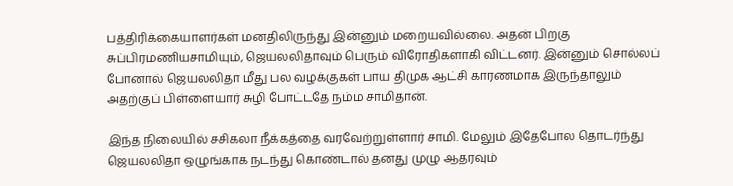பத்திரிக்கையாளர்கள் மனதிலிருந்து இன்னும் மறையவில்லை. அதன் பிறகு சுப்பிரமணியசாமியும், ஜெயலலிதாவும் பெரும் விரோதிகளாகி விட்டனர். இன்னும் சொல்லப் போனால் ஜெயலலிதா மீது பல வழக்குகள் பாய திமுக ஆட்சி காரணமாக இருந்தாலும் அதற்குப் பிள்ளையார் சுழி போட்டதே நம்ம சாமிதான்.

இந்த நிலையில் சசிகலா நீக்கத்தை வரவேற்றுள்ளார் சாமி. மேலும் இதேபோல தொடர்ந்து ஜெயலலிதா ஒழுங்காக நடந்து கொண்டால் தனது முழு ஆதரவும்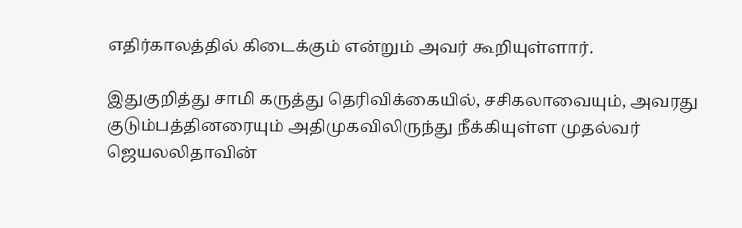எதிர்காலத்தில் கிடைக்கும் என்றும் அவர் கூறியுள்ளார்.

இதுகுறித்து சாமி கருத்து தெரிவிக்கையில், சசிகலாவையும், அவரது குடும்பத்தினரையும் அதிமுகவிலிருந்து நீக்கியுள்ள முதல்வர் ஜெயலலிதாவின்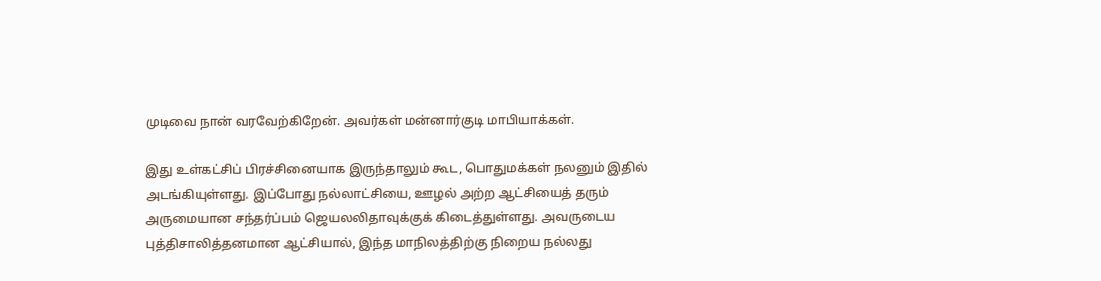முடிவை நான் வரவேற்கிறேன். அவர்கள் மன்னார்குடி மாபியாக்கள்.

இது உள்கட்சிப் பிரச்சினையாக இருந்தாலும் கூட, பொதுமக்கள் நலனும் இதில் அடங்கியுள்ளது. இப்போது நல்லாட்சியை, ஊழல் அற்ற ஆட்சியைத் தரும் அருமையான சந்தர்ப்பம் ஜெயலலிதாவுக்குக் கிடைத்துள்ளது. அவருடைய புத்திசாலித்தனமான ஆட்சியால், இந்த மாநிலத்திற்கு நிறைய நல்லது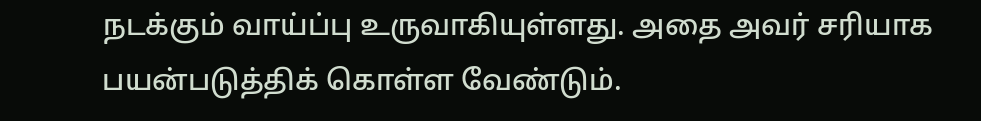நடக்கும் வாய்ப்பு உருவாகியுள்ளது. அதை அவர் சரியாக பயன்படுத்திக் கொள்ள வேண்டும்.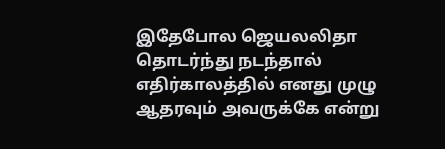இதேபோல ஜெயலலிதா தொடர்ந்து நடந்தால் எதிர்காலத்தில் எனது முழு ஆதரவும் அவருக்கே என்று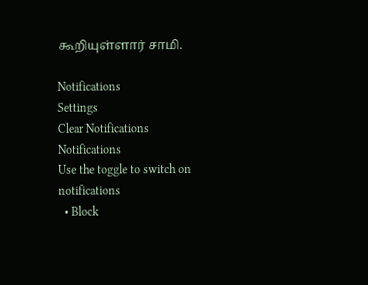கூறியுள்ளார் சாமி.

Notifications
Settings
Clear Notifications
Notifications
Use the toggle to switch on notifications
  • Block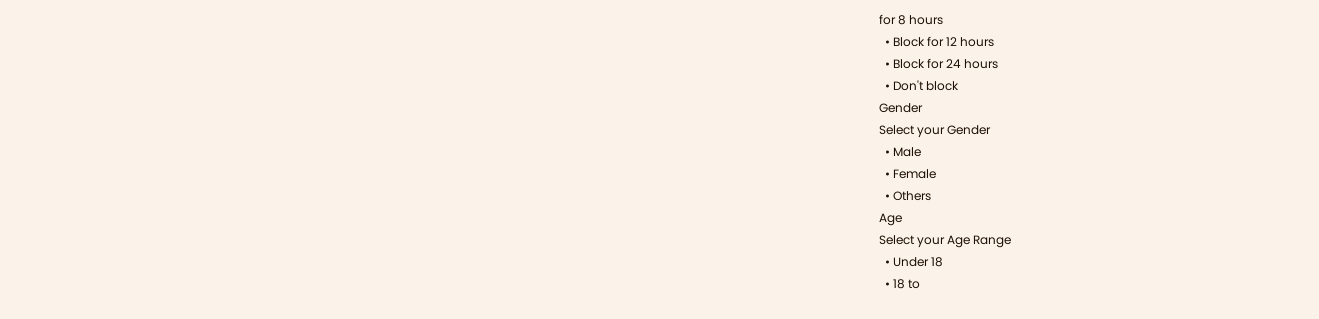for 8 hours
  • Block for 12 hours
  • Block for 24 hours
  • Don't block
Gender
Select your Gender
  • Male
  • Female
  • Others
Age
Select your Age Range
  • Under 18
  • 18 to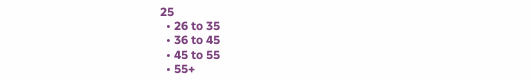25
  • 26 to 35
  • 36 to 45
  • 45 to 55
  • 55+